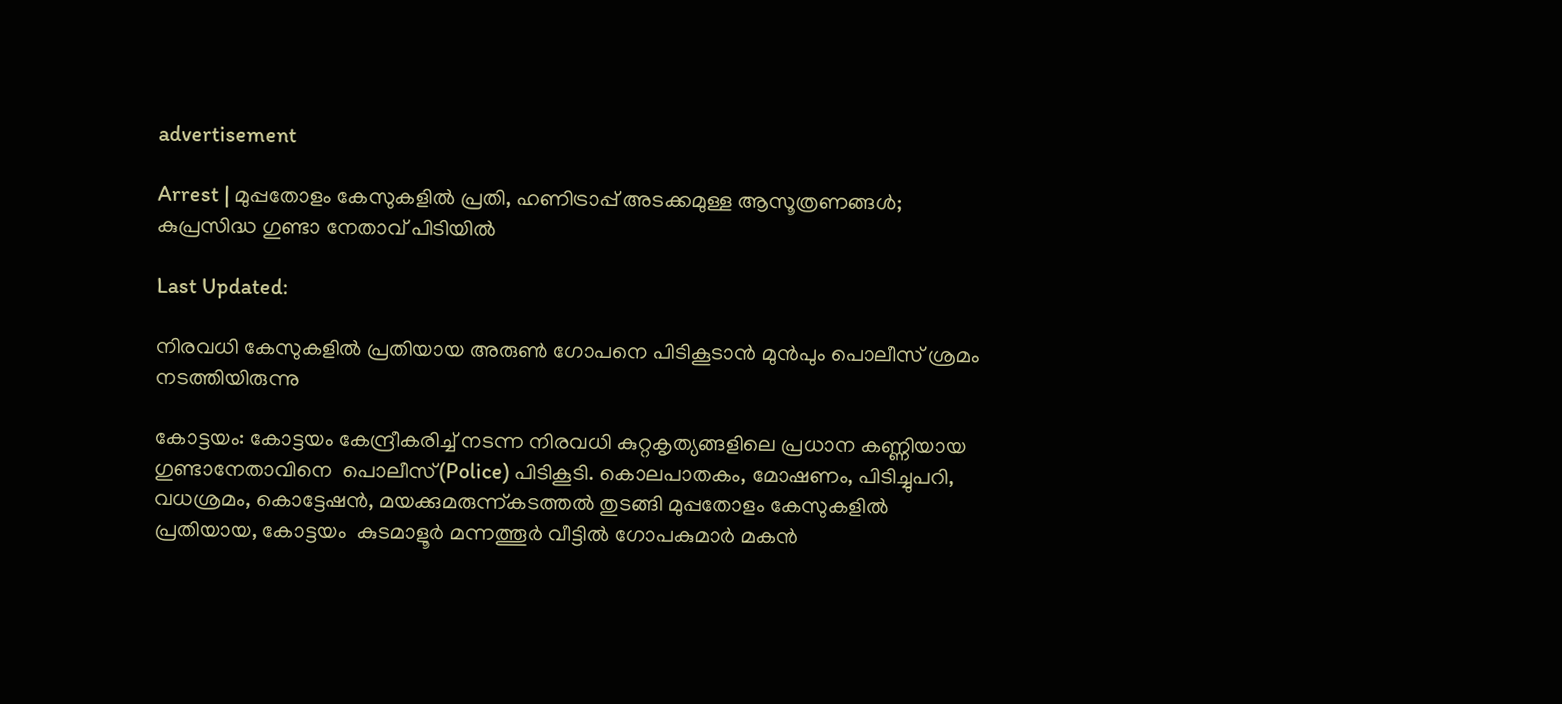advertisement

Arrest | മുപ്പതോളം കേസുകളില്‍ പ്രതി, ഹണിട്രാപ്പ് അടക്കമുള്ള ആസൂത്രണങ്ങള്‍; കുപ്രസിദ്ധ ഗുണ്ടാ നേതാവ് പിടിയില്‍

Last Updated:

നിരവധി കേസുകളിൽ പ്രതിയായ അരുൺ ഗോപനെ പിടികൂടാൻ മുൻപും പൊലീസ് ശ്രമം നടത്തിയിരുന്നു

കോട്ടയം: കോട്ടയം കേന്ദ്രീകരിച്ച് നടന്ന നിരവധി കുറ്റകൃത്യങ്ങളിലെ പ്രധാന കണ്ണിയായ ഗുണ്ടാനേതാവിനെ  പൊലീസ്(Police) പിടികൂടി. കൊലപാതകം, മോഷണം, പിടിച്ചുപറി, വധശ്രമം, കൊട്ടേഷൻ, മയക്കുമരുന്ന്കടത്തല്‍ തുടങ്ങി മുപ്പതോളം കേസുകളില്‍ പ്രതിയായ, കോട്ടയം  കുടമാളൂര്‍ മന്നത്തൂര്‍ വീട്ടില്‍ ഗോപകുമാര്‍ മകന്‍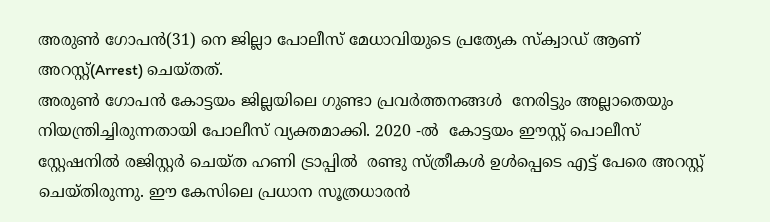അരുണ്‍ ഗോപന്‍(31) നെ ജില്ലാ പോലീസ് മേധാവിയുടെ പ്രത്യേക സ്ക്വാഡ് ആണ് അറസ്റ്റ്(Arrest) ചെയ്തത്.
അരുൺ ഗോപൻ കോട്ടയം ജില്ലയിലെ ഗുണ്ടാ പ്രവര്‍ത്തനങ്ങള്‍  നേരിട്ടും അല്ലാതെയും നിയന്ത്രിച്ചിരുന്നതായി പോലീസ് വ്യക്തമാക്കി. 2020 -ല്‍  കോട്ടയം ഈസ്റ്റ് പൊലീസ് സ്റ്റേഷനിൽ രജിസ്റ്റർ ചെയ്ത ഹണി ട്രാപ്പിൽ  രണ്ടു സ്ത്രീകൾ ഉൾപ്പെടെ എട്ട് പേരെ അറസ്റ്റ് ചെയ്തിരുന്നു. ഈ കേസിലെ പ്രധാന സൂത്രധാരൻ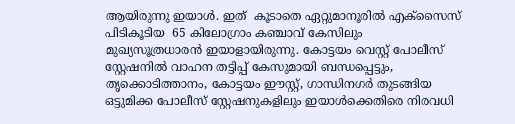ആയിരുന്നു ഇയാൾ. ഇത്  കൂടാതെ ഏറ്റുമാനൂരിൽ എക്സൈസ് പിടികൂടിയ  65 കിലോഗ്രാം കഞ്ചാവ് കേസിലും  മുഖ്യസൂത്രധാരൻ ഇയാളായിരുന്നു. കോട്ടയം വെസ്റ്റ് പോലീസ് സ്റ്റേഷനിൽ വാഹന തട്ടിപ്പ് കേസുമായി ബന്ധപ്പെട്ടും, തൃക്കൊടിത്താനം, കോട്ടയം ഈസ്റ്റ്, ഗാന്ധിനഗർ തുടങ്ങിയ ഒട്ടുമിക്ക പോലീസ് സ്റ്റേഷനുകളിലും ഇയാൾക്കെതിരെ നിരവധി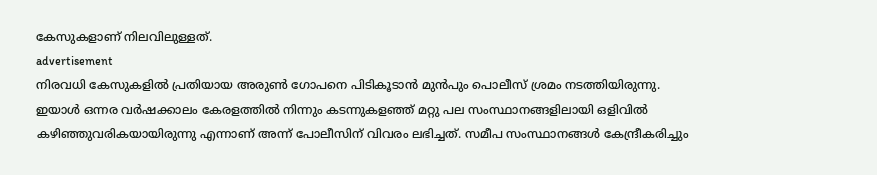കേസുകളാണ് നിലവിലുള്ളത്.
advertisement
നിരവധി കേസുകളിൽ പ്രതിയായ അരുൺ ഗോപനെ പിടികൂടാൻ മുൻപും പൊലീസ് ശ്രമം നടത്തിയിരുന്നു. ഇയാൾ ഒന്നര വർഷക്കാലം കേരളത്തിൽ നിന്നും കടന്നുകളഞ്ഞ് മറ്റു പല സംസ്ഥാനങ്ങളിലായി ഒളിവിൽ കഴിഞ്ഞുവരികയായിരുന്നു എന്നാണ് അന്ന് പോലീസിന് വിവരം ലഭിച്ചത്. സമീപ സംസ്ഥാനങ്ങൾ കേന്ദ്രീകരിച്ചും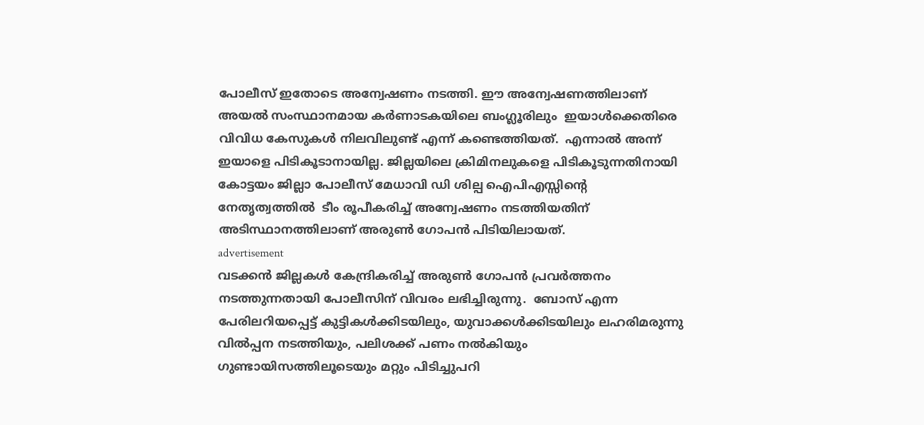പോലീസ് ഇതോടെ അന്വേഷണം നടത്തി. ഈ അന്വേഷണത്തിലാണ് അയല്‍ സംസ്ഥാനമായ കര്‍ണാടകയിലെ ബംഗ്ലൂരിലും  ഇയാള്‍ക്കെതിരെ വിവിധ കേസുകള്‍ നിലവിലുണ്ട് എന്ന് കണ്ടെത്തിയത്.  എന്നാൽ അന്ന് ഇയാളെ പിടികൂടാനായില്ല. ജില്ലയിലെ ക്രിമിനലുകളെ പിടികൂടുന്നതിനായി കോട്ടയം ജില്ലാ പോലീസ് മേധാവി ഡി ശില്പ ഐപിഎസ്സിന്റെ നേതൃത്വത്തിൽ  ടീം രൂപീകരിച്ച് അന്വേഷണം നടത്തിയതിന് അടിസ്ഥാനത്തിലാണ് അരുൺ ഗോപൻ പിടിയിലായത്.
advertisement
വടക്കൻ ജില്ലകൾ കേന്ദ്രികരിച്ച് അരുൺ ഗോപൻ പ്രവർത്തനം നടത്തുന്നതായി പോലീസിന് വിവരം ലഭിച്ചിരുന്നു.  ബോസ് എന്ന പേരിലറിയപ്പെട്ട് കുട്ടികൾക്കിടയിലും, യുവാക്കൾക്കിടയിലും ലഹരിമരുന്നു വിൽപ്പന നടത്തിയും, പലിശക്ക് പണം നൽകിയും ഗുണ്ടായിസത്തിലൂടെയും മറ്റും പിടിച്ചുപറി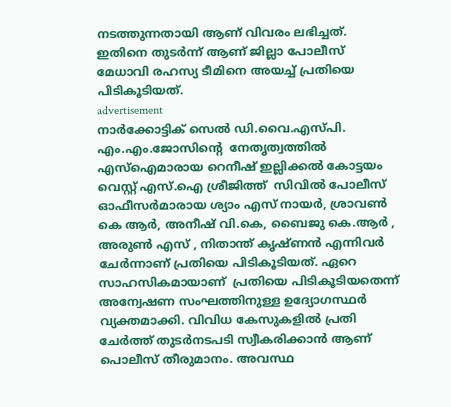നടത്തുന്നതായി ആണ് വിവരം ലഭിച്ചത്. ഇതിനെ തുടർന്ന് ആണ് ജില്ലാ പോലീസ്  മേധാവി രഹസ്യ ടീമിനെ അയച്ച് പ്രതിയെ പിടികൂടിയത്.
advertisement
നാർക്കോട്ടിക് സെല്‍ ഡി.വൈ.എസ്പി. എം.എം.ജോസിന്റെ  നേതൃത്വത്തിൽ എസ്ഐമാരായ റെനീഷ് ഇല്ലിക്കൽ കോട്ടയം വെസ്റ്റ് എസ്.ഐ ശ്രീജിത്ത്  സിവിൽ പോലീസ് ഓഫീസർമാരായ ശ്യാം എസ് നായർ, ശ്രാവണ്‍ കെ ആർ, അനീഷ്‌ വി.കെ, ബൈജു കെ.ആര്‍ , അരുണ്‍ എസ് , നിതാന്ത് കൃഷ്ണൻ എന്നിവർ ചേർന്നാണ് പ്രതിയെ പിടികൂടിയത്. ഏറെ സാഹസികമായാണ്  പ്രതിയെ പിടികൂടിയതെന്ന് അന്വേഷണ സംഘത്തിനുള്ള ഉദ്യോഗസ്ഥർ വ്യക്തമാക്കി. വിവിധ കേസുകളിൽ പ്രതി ചേർത്ത് തുടർനടപടി സ്വീകരിക്കാൻ ആണ് പൊലീസ് തീരുമാനം. അവസ്ഥ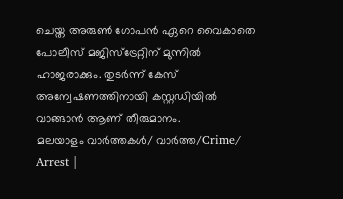ചെയ്ത അരുൺ ഗോപൻ ഏറെ വൈകാതെ പോലീസ് മജിസ്ട്രേറ്റിന് മുന്നിൽ ഹാജരാക്കും. തുടർന്ന് കേസ് അന്വേഷണത്തിനായി കസ്റ്റഡിയിൽ വാങ്ങാൻ ആണ് തീരുമാനം.
മലയാളം വാർത്തകൾ/ വാർത്ത/Crime/
Arrest |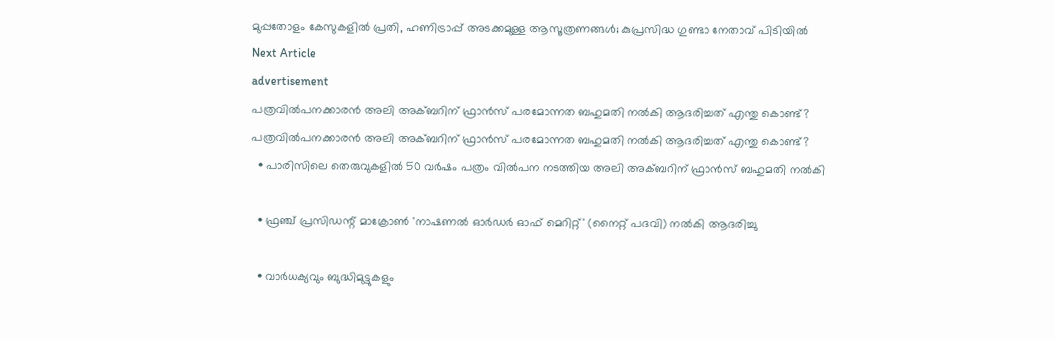മുപ്പതോളം കേസുകളില്‍ പ്രതി, ഹണിട്രാപ്പ് അടക്കമുള്ള ആസൂത്രണങ്ങള്‍; കുപ്രസിദ്ധ ഗുണ്ടാ നേതാവ് പിടിയില്‍
Next Article
advertisement
പത്രവിൽപനക്കാരൻ അലി അക്ബറിന് ഫ്രാൻസ് പരമോന്നത ബഹുമതി നൽകി ആദരിച്ചത് എന്തു കൊണ്ട്?
പത്രവിൽപനക്കാരൻ അലി അക്ബറിന് ഫ്രാൻസ് പരമോന്നത ബഹുമതി നൽകി ആദരിച്ചത് എന്തു കൊണ്ട്?
  • പാരിസിലെ തെരുവുകളിൽ 50 വർഷം പത്രം വിൽപന നടത്തിയ അലി അക്ബറിന് ഫ്രാൻസ് ബഹുമതി നൽകി

  • ഫ്രഞ്ച് പ്രസിഡന്റ് മാക്രോൺ 'നാഷണൽ ഓർഡർ ഓഫ് മെറിറ്റ്' (നൈറ്റ് പദവി) നൽകി ആദരിച്ചു

  • വാർധക്യവും ബുദ്ധിമുട്ടുകളും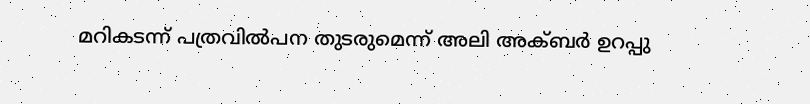മറികടന്ന് പത്രവിൽപന തുടരുമെന്ന് അലി അക്ബർ ഉറപ്പു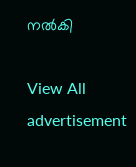നൽകി

View All
advertisement